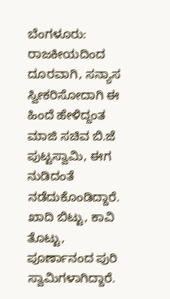ಬೆಂಗಳೂರು: ರಾಜಕೀಯದಿಂದ ದೂರವಾಗಿ, ಸನ್ಯಾಸ ಸ್ವೀಕರಿಸೋದಾಗಿ ಈ ಹಿಂದೆ ಹೇಳಿದ್ದಂತ ಮಾಜಿ ಸಚಿವ ಬಿ.ಜೆ ಪುಟ್ಟಸ್ವಾಮಿ, ಈಗ ನುಡಿದಂತೆ ನಡೆದುಕೊಂಡಿದ್ದಾರೆ. ಖಾದಿ ಬಿಟ್ಟು, ಕಾವಿ ತೊಟ್ಟು, ಪೂರ್ಣಾನಂದ ಪುರಿ ಸ್ವಾಮಿಗಳಾಗಿದ್ದಾರೆ.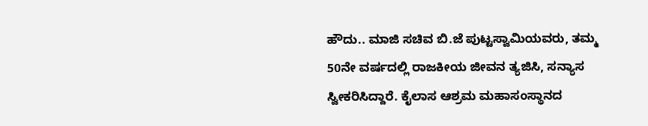ಹೌದು.. ಮಾಜಿ ಸಚಿವ ಬಿ.ಜೆ ಪುಟ್ಟಸ್ವಾಮಿಯವರು, ತಮ್ಮ 50ನೇ ವರ್ಷದಲ್ಲಿ ರಾಜಕೀಯ ಜೀವನ ತ್ಯಜಿಸಿ, ಸನ್ಯಾಸ ಸ್ವೀಕರಿಸಿದ್ದಾರೆ. ಕೈಲಾಸ ಆಶ್ರಮ ಮಹಾಸಂಸ್ಥಾನದ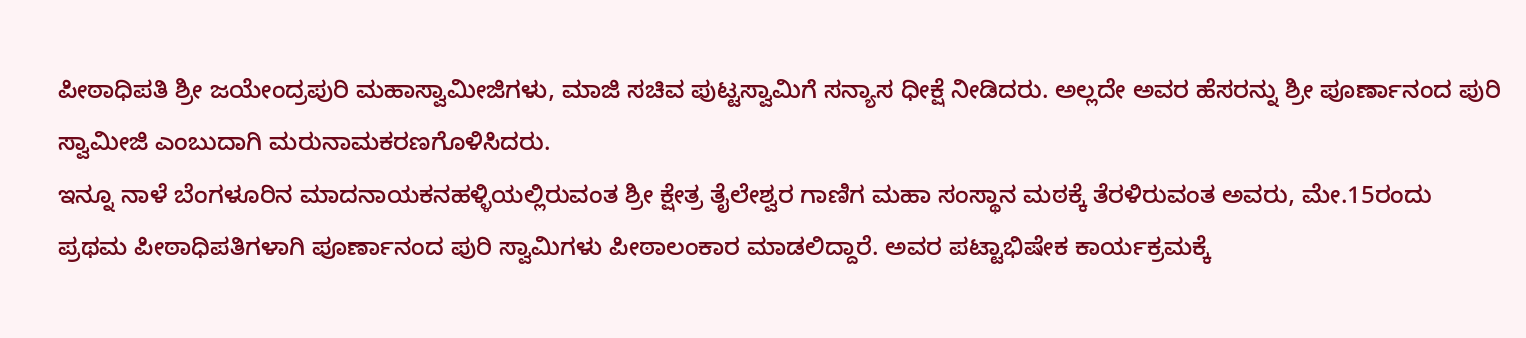ಪೀಠಾಧಿಪತಿ ಶ್ರೀ ಜಯೇಂದ್ರಪುರಿ ಮಹಾಸ್ವಾಮೀಜಿಗಳು, ಮಾಜಿ ಸಚಿವ ಪುಟ್ಟಸ್ವಾಮಿಗೆ ಸನ್ಯಾಸ ಧೀಕ್ಷೆ ನೀಡಿದರು. ಅಲ್ಲದೇ ಅವರ ಹೆಸರನ್ನು ಶ್ರೀ ಪೂರ್ಣಾನಂದ ಪುರಿ ಸ್ವಾಮೀಜಿ ಎಂಬುದಾಗಿ ಮರುನಾಮಕರಣಗೊಳಿಸಿದರು.
ಇನ್ನೂ ನಾಳೆ ಬೆಂಗಳೂರಿನ ಮಾದನಾಯಕನಹಳ್ಳಿಯಲ್ಲಿರುವಂತ ಶ್ರೀ ಕ್ಷೇತ್ರ ತೈಲೇಶ್ವರ ಗಾಣಿಗ ಮಹಾ ಸಂಸ್ಥಾನ ಮಠಕ್ಕೆ ತೆರಳಿರುವಂತ ಅವರು, ಮೇ.15ರಂದು ಪ್ರಥಮ ಪೀಠಾಧಿಪತಿಗಳಾಗಿ ಪೂರ್ಣಾನಂದ ಪುರಿ ಸ್ವಾಮಿಗಳು ಪೀಠಾಲಂಕಾರ ಮಾಡಲಿದ್ದಾರೆ. ಅವರ ಪಟ್ಟಾಭಿಷೇಕ ಕಾರ್ಯಕ್ರಮಕ್ಕೆ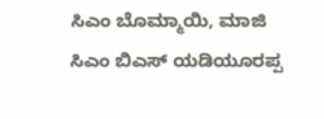ಸಿಎಂ ಬೊಮ್ಮಾಯಿ, ಮಾಜಿ ಸಿಎಂ ಬಿಎಸ್ ಯಡಿಯೂರಪ್ಪ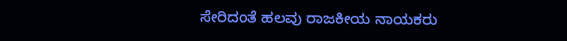ಸೇರಿದಂತೆ ಹಲವು ರಾಜಕೀಯ ನಾಯಕರು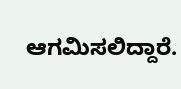ಆಗಮಿಸಲಿದ್ದಾರೆ.